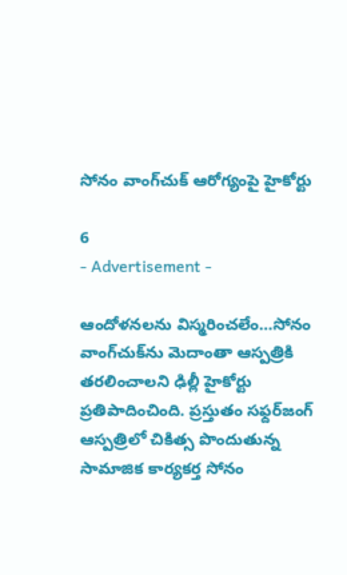సోనం వాంగ్‌చుక్‌ ఆరోగ్యంపై హైకోర్టు

6
- Advertisement -

ఆందోళనలను విస్మరించలేం…సోనం వాంగ్‌చుక్‌ను మెదాంతా ఆస్పత్రికి తరలించాలని ఢిల్లీ హైకోర్టు ప్రతిపాదించింది. ప్రస్తుతం సఫ్దర్‌జంగ్ ఆస్పత్రిలో చికిత్స పొందుతున్న సామాజిక కార్యకర్త సోనం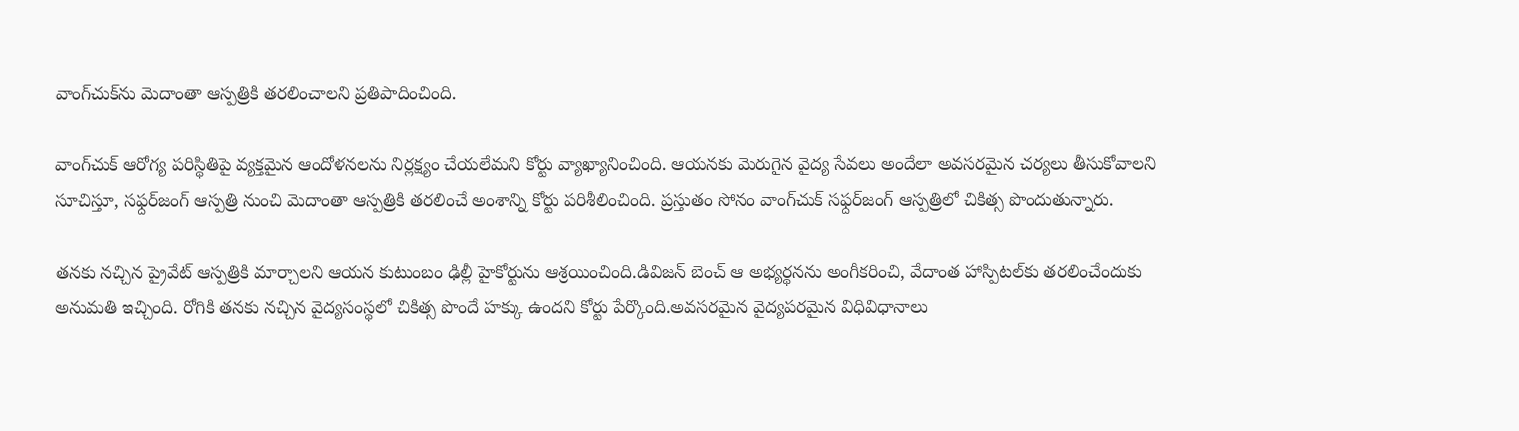వాంగ్‌చుక్‌ను మెదాంతా ఆస్పత్రికి తరలించాలని ప్రతిపాదించింది.

వాంగ్‌చుక్ ఆరోగ్య పరిస్థితిపై వ్యక్తమైన ఆందోళనలను నిర్లక్ష్యం చేయలేమని కోర్టు వ్యాఖ్యానించింది. ఆయనకు మెరుగైన వైద్య సేవలు అందేలా అవసరమైన చర్యలు తీసుకోవాలని సూచిస్తూ, సఫ్దర్‌జంగ్ ఆస్పత్రి నుంచి మెదాంతా ఆస్పత్రికి తరలించే అంశాన్ని కోర్టు పరిశీలించింది. ప్రస్తుతం సోనం వాంగ్‌చుక్ సఫ్దర్‌జంగ్ ఆస్పత్రిలో చికిత్స పొందుతున్నారు.

తనకు నచ్చిన ప్రైవేట్ ఆస్పత్రికి మార్చాలని ఆయన కుటుంబం ఢిల్లీ హైకోర్టును ఆశ్రయించింది.డివిజన్ బెంచ్ ఆ అభ్యర్థనను అంగీకరించి, వేదాంత హాస్పిటల్‌కు తరలించేందుకు అనుమతి ఇచ్చింది. రోగికి తనకు నచ్చిన వైద్యసంస్థలో చికిత్స పొందే హక్కు ఉందని కోర్టు పేర్కొంది.అవసరమైన వైద్యపరమైన విధివిధానాలు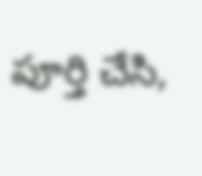పూర్తి చేసి,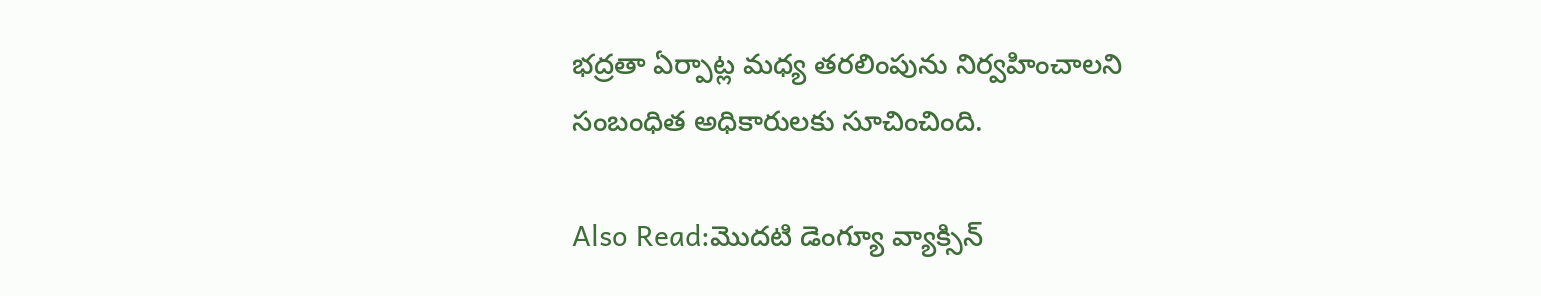భద్రతా ఏర్పాట్ల మధ్య తరలింపును నిర్వహించాలని సంబంధిత అధికారులకు సూచించింది.

Also Read:మొదటి డెంగ్యూ వ్యాక్సిన్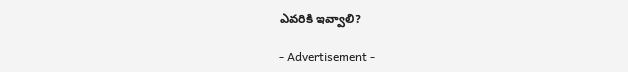ఎవరికి ఇవ్వాలి?

- Advertisement -